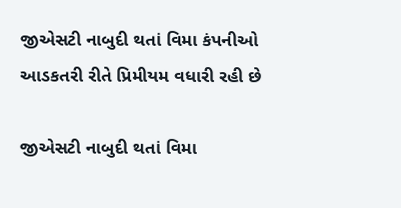જીએસટી નાબુદી થતાં વિમા કંપનીઓ આડકતરી રીતે પ્રિમીયમ વધારી રહી છે

જીએસટી નાબુદી થતાં વિમા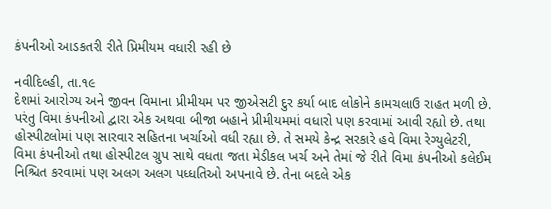કંપનીઓ આડકતરી રીતે પ્રિમીયમ વધારી રહી છે

નવીદિલ્હી, તા.૧૯
દેશમાં આરોગ્ય અને જીવન વિમાના પ્રીમીયમ પર જીએસટી દુર કર્યા બાદ લોકોને કામચલાઉ રાહત મળી છે. પરંતુ વિમા કંપનીઓ દ્વારા એક અથવા બીજા બહાને પ્રીમીયમમાં વધારો પણ કરવામાં આવી રહ્યો છે. તથા હોસ્પીટલોમાં પણ સારવાર સહિતના ખર્ચાઓ વધી રહ્યા છે. તે સમયે કેન્દ્ર સરકારે હવે વિમા રેગ્યુલેટરી,
વિમા કંપનીઓ તથા હોસ્પીટલ ગ્રુપ સાથે વધતા જતા મેડીકલ ખર્ચ અને તેમાં જે રીતે વિમા કંપનીઓ કલેઈમ નિશ્ચિત કરવામાં પણ અલગ અલગ પધ્ધતિઓ અપનાવે છે. તેના બદલે એક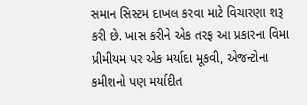સમાન સિસ્ટમ દાખલ કરવા માટે વિચારણા શરૂ કરી છે. ખાસ કરીને એક તરફ આ પ્રકારના વિમા પ્રીમીયમ પર એક મર્યાદા મૂકવી, એજન્ટોના કમીશનો પણ મર્યાદીત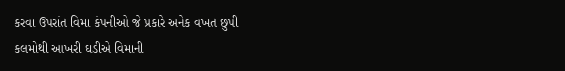કરવા ઉપરાંત વિમા કંપનીઓ જે પ્રકારે અનેક વખત છુપી
કલમોથી આખરી ઘડીએ વિમાની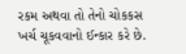રકમ અથવા તો તેનો ચોકકસ ખર્ચ ચૂકવવાનો ઈન્કાર કરે છે.